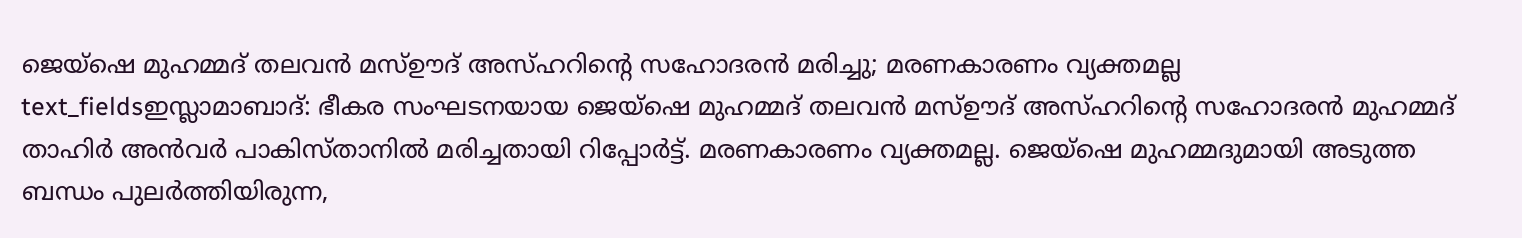ജെയ്ഷെ മുഹമ്മദ് തലവൻ മസ്ഊദ് അസ്ഹറിന്റെ സഹോദരൻ മരിച്ചു; മരണകാരണം വ്യക്തമല്ല
text_fieldsഇസ്ലാമാബാദ്: ഭീകര സംഘടനയായ ജെയ്ഷെ മുഹമ്മദ് തലവൻ മസ്ഊദ് അസ്ഹറിന്റെ സഹോദരൻ മുഹമ്മദ് താഹിർ അൻവർ പാകിസ്താനിൽ മരിച്ചതായി റിപ്പോർട്ട്. മരണകാരണം വ്യക്തമല്ല. ജെയ്ഷെ മുഹമ്മദുമായി അടുത്ത ബന്ധം പുലർത്തിയിരുന്ന,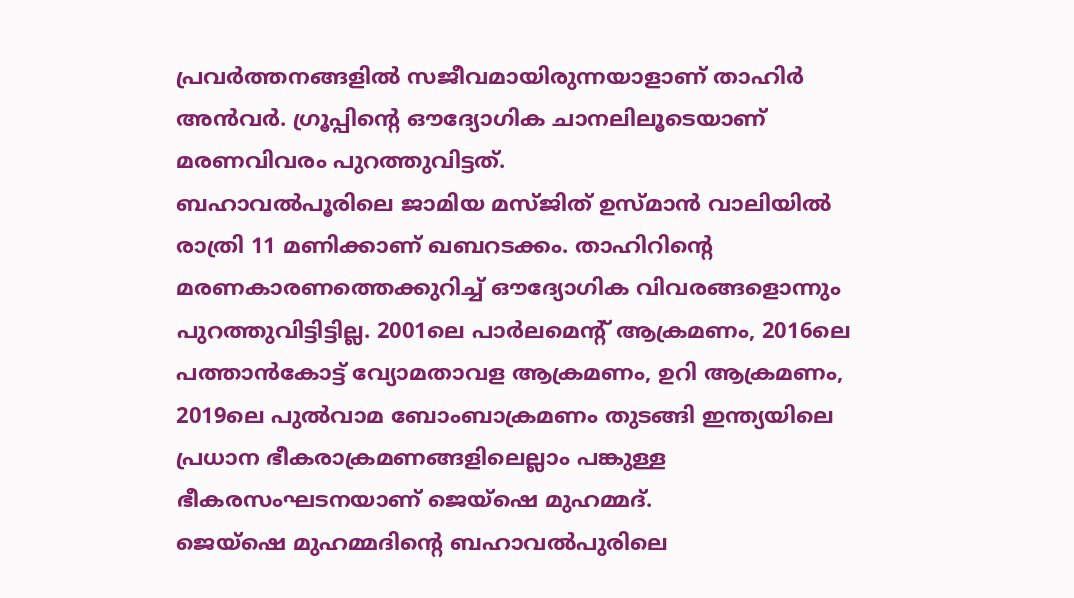പ്രവർത്തനങ്ങളിൽ സജീവമായിരുന്നയാളാണ് താഹിർ അൻവർ. ഗ്രൂപ്പിന്റെ ഔദ്യോഗിക ചാനലിലൂടെയാണ് മരണവിവരം പുറത്തുവിട്ടത്.
ബഹാവൽപൂരിലെ ജാമിയ മസ്ജിത് ഉസ്മാൻ വാലിയിൽ രാത്രി 11 മണിക്കാണ് ഖബറടക്കം. താഹിറിന്റെ മരണകാരണത്തെക്കുറിച്ച് ഔദ്യോഗിക വിവരങ്ങളൊന്നും പുറത്തുവിട്ടിട്ടില്ല. 2001ലെ പാർലമെന്റ് ആക്രമണം, 2016ലെ പത്താൻകോട്ട് വ്യോമതാവള ആക്രമണം, ഉറി ആക്രമണം, 2019ലെ പുൽവാമ ബോംബാക്രമണം തുടങ്ങി ഇന്ത്യയിലെ പ്രധാന ഭീകരാക്രമണങ്ങളിലെല്ലാം പങ്കുള്ള ഭീകരസംഘടനയാണ് ജെയ്ഷെ മുഹമ്മദ്.
ജെയ്ഷെ മുഹമ്മദിന്റെ ബഹാവൽപുരിലെ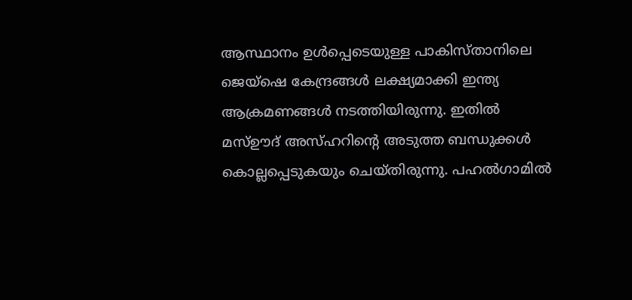ആസ്ഥാനം ഉൾപ്പെടെയുള്ള പാകിസ്താനിലെ ജെയ്ഷെ കേന്ദ്രങ്ങൾ ലക്ഷ്യമാക്കി ഇന്ത്യ ആക്രമണങ്ങൾ നടത്തിയിരുന്നു. ഇതിൽ മസ്ഊദ് അസ്ഹറിന്റെ അടുത്ത ബന്ധുക്കൾ കൊല്ലപ്പെടുകയും ചെയ്തിരുന്നു. പഹൽഗാമിൽ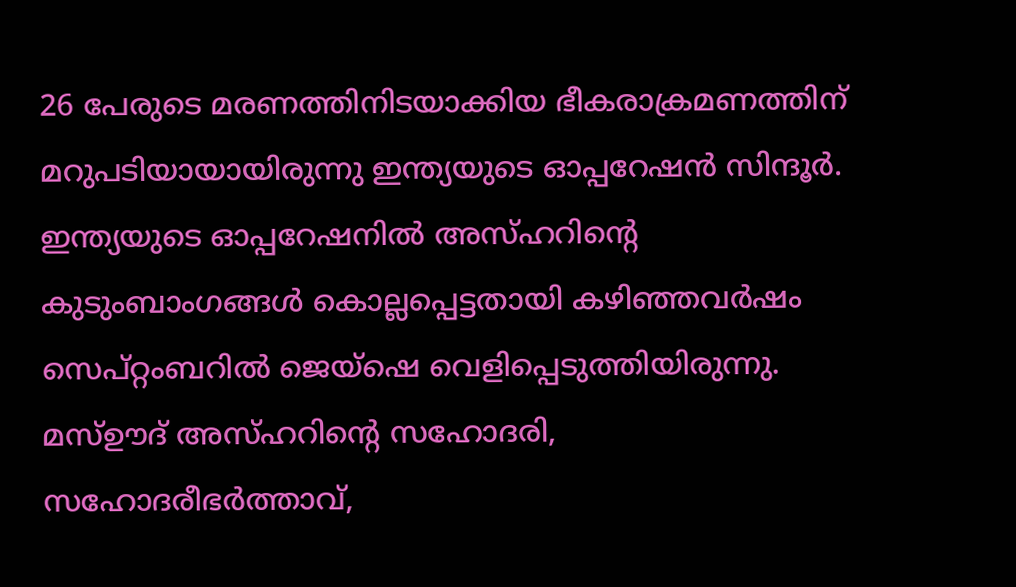26 പേരുടെ മരണത്തിനിടയാക്കിയ ഭീകരാക്രമണത്തിന് മറുപടിയായായിരുന്നു ഇന്ത്യയുടെ ഓപ്പറേഷൻ സിന്ദൂർ. ഇന്ത്യയുടെ ഓപ്പറേഷനിൽ അസ്ഹറിന്റെ കുടുംബാംഗങ്ങൾ കൊല്ലപ്പെട്ടതായി കഴിഞ്ഞവർഷം സെപ്റ്റംബറിൽ ജെയ്ഷെ വെളിപ്പെടുത്തിയിരുന്നു. മസ്ഊദ് അസ്ഹറിന്റെ സഹോദരി, സഹോദരീഭർത്താവ്,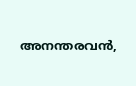അനന്തരവൻ,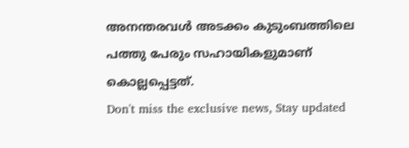അനന്തരവൾ അടക്കം കുടുംബത്തിലെ പത്തു പേരും സഹായികളുമാണ് കൊല്ലപ്പെട്ടത്.
Don't miss the exclusive news, Stay updated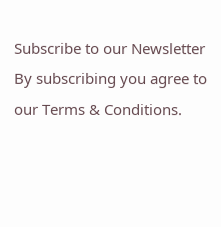Subscribe to our Newsletter
By subscribing you agree to our Terms & Conditions.